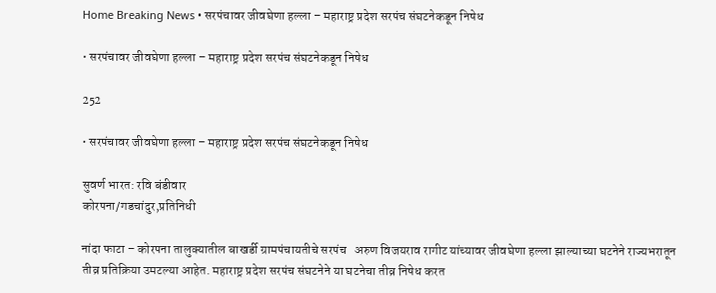Home Breaking News • सरपंचावर जीवघेणा हल्ला – महाराष्ट्र प्रदेश सरपंच संघटनेकडून निषेध

• सरपंचावर जीवघेणा हल्ला – महाराष्ट्र प्रदेश सरपंच संघटनेकडून निषेध

252

• सरपंचावर जीवघेणा हल्ला – महाराष्ट्र प्रदेश सरपंच संघटनेकडून निषेध

सुवर्ण भारत: रवि बंडीवार
कोरपना/गडचांदुर,प्रतिनिधी

नांदा फाटा – कोरपना तालुक्यातील बाखर्डी ग्रामपंचायतीचे सरपंच   अरुण विजयराव रागीट यांच्यावर जीवघेणा हल्ला झाल्याच्या घटनेने राज्यभरातून तीव्र प्रतिक्रिया उमटल्या आहेत. महाराष्ट्र प्रदेश सरपंच संघटनेने या घटनेचा तीव्र निषेध करत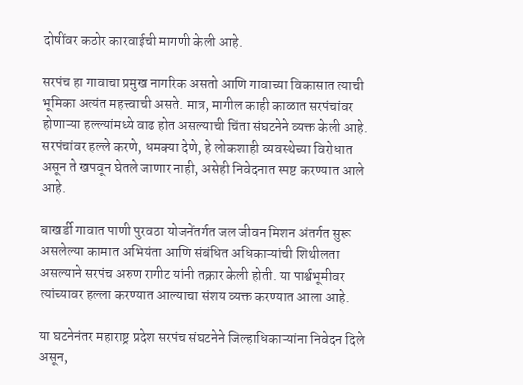दोषींवर कठोर कारवाईची मागणी केली आहे.

सरपंच हा गावाचा प्रमुख नागरिक असतो आणि गावाच्या विकासात त्याची भूमिका अत्यंत महत्त्वाची असते. मात्र, मागील काही काळात सरपंचांवर होणाऱ्या हल्ल्यांमध्ये वाढ होत असल्याची चिंता संघटनेने व्यक्त केली आहे. सरपंचांवर हल्ले करणे, धमक्या देणे, हे लोकशाही व्यवस्थेच्या विरोधात असून ते खपवून घेतले जाणार नाही, असेही निवेदनात स्पष्ट करण्यात आले आहे.

बाखर्डी गावात पाणी पुरवठा योजनेंतर्गत जल जीवन मिशन अंतर्गत सुरू असलेल्या कामात अभियंता आणि संबंधित अधिकाऱ्यांची शिथीलता असल्याने सरपंच अरुण रागीट यांनी तक्रार केली होती. या पार्श्वभूमीवर त्यांच्यावर हल्ला करण्यात आल्याचा संशय व्यक्त करण्यात आला आहे.

या घटनेनंतर महाराष्ट्र प्रदेश सरपंच संघटनेने जिल्हाधिकाऱ्यांना निवेदन दिले असून,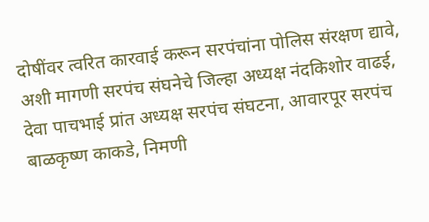दोषींवर त्वरित कारवाई करून सरपंचांना पोलिस संरक्षण द्यावे, अशी मागणी सरपंच संघनेचे जिल्हा अध्यक्ष नंदकिशोर वाढई, देवा पाचभाई प्रांत अध्यक्ष सरपंच संघटना, आवारपूर सरपंच बाळकृष्ण काकडे, निमणी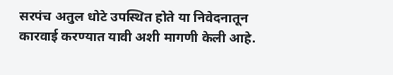सरपंच अतुल धोटे उपस्थित होते या निवेदनातून कारवाई करण्यात यावी अशी मागणी केली आहे.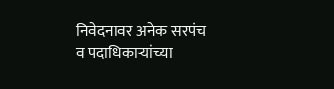निवेदनावर अनेक सरपंच व पदाधिकाऱ्यांच्या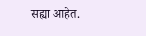सह्या आहेत.